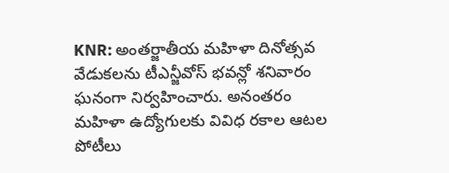KNR: అంతర్జాతీయ మహిళా దినోత్సవ వేడుకలను టీఎన్జీవోస్ భవన్లో శనివారం ఘనంగా నిర్వహించారు. అనంతరం మహిళా ఉద్యోగులకు వివిధ రకాల ఆటల పోటీలు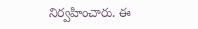నిర్వహించారు. ఈ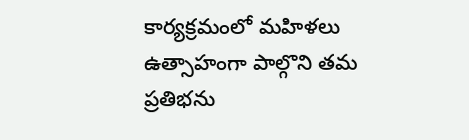కార్యక్రమంలో మహిళలు ఉత్సాహంగా పాల్గొని తమ ప్రతిభను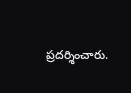ప్రదర్శించారు.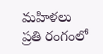మహిళలు ప్రతి రంగంలో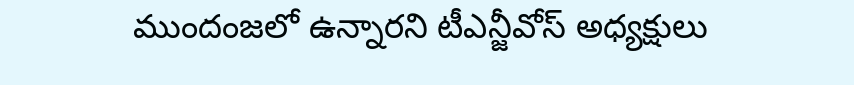ముందంజలో ఉన్నారని టీఎన్జీవోస్ అధ్యక్షులు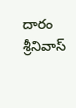దారం శ్రీనివాస్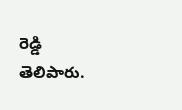రెడ్డి తెలిపారు.